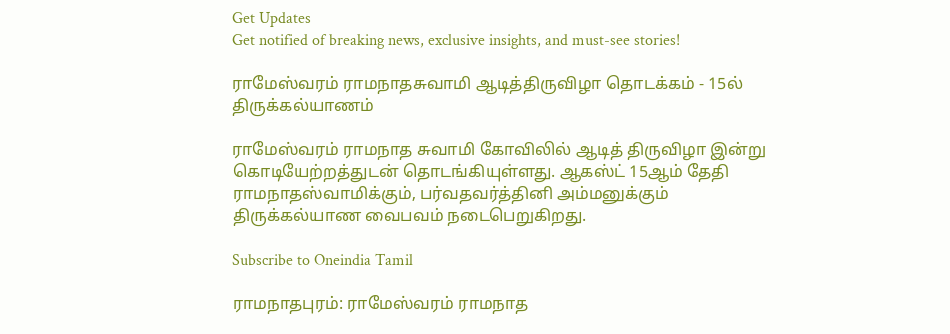Get Updates
Get notified of breaking news, exclusive insights, and must-see stories!

ராமேஸ்வரம் ராமநாதசுவாமி ஆடித்திருவிழா தொடக்கம் - 15ல் திருக்கல்யாணம்

ராமேஸ்வரம் ராமநாத சுவாமி கோவிலில் ஆடித் திருவிழா இன்று கொடியேற்றத்துடன் தொடங்கியுள்ளது. ஆகஸ்ட் 15ஆம் தேதி ராமநாதஸ்வாமிக்கும், பர்வதவர்த்தினி அம்மனுக்கும் திருக்கல்யாண வைபவம் நடைபெறுகிறது.

Subscribe to Oneindia Tamil

ராமநாதபுரம்: ராமேஸ்வரம் ராமநாத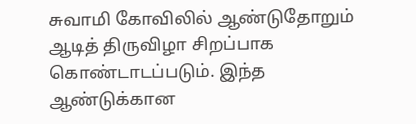சுவாமி கோவிலில் ஆண்டுதோறும் ஆடித் திருவிழா சிறப்பாக கொண்டாடப்படும். இந்த ஆண்டுக்கான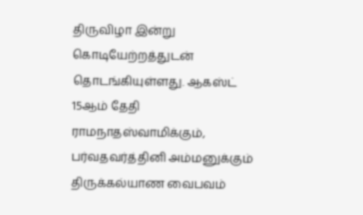திருவிழா இன்று கொடியேற்றத்துடன் தொடங்கியுள்ளது. ஆகஸ்ட் 15ஆம் தேதி ராமநாதஸ்வாமிக்கும், பர்வதவர்த்தினி அம்மனுக்கும் திருக்கல்யாண வைபவம்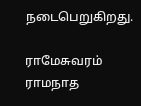நடைபெறுகிறது.

ராமேசுவரம் ராமநாத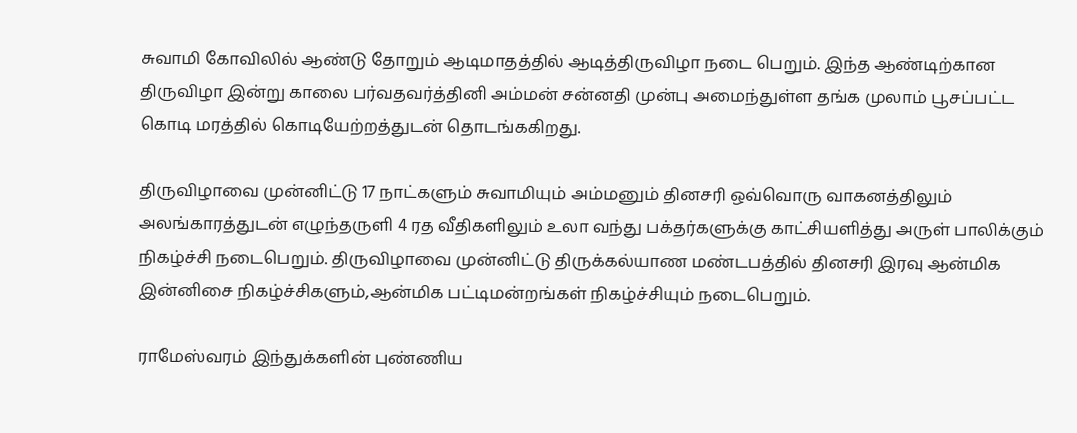சுவாமி கோவிலில் ஆண்டு தோறும் ஆடிமாதத்தில் ஆடித்திருவிழா நடை பெறும். இந்த ஆண்டிற்கான திருவிழா இன்று காலை பர்வதவர்த்தினி அம்மன் சன்னதி முன்பு அமைந்துள்ள தங்க முலாம் பூசப்பட்ட கொடி மரத்தில் கொடியேற்றத்துடன் தொடங்ககிறது.

திருவிழாவை முன்னிட்டு 17 நாட்களும் சுவாமியும் அம்மனும் தினசரி ஒவ்வொரு வாகனத்திலும் அலங்காரத்துடன் எழுந்தருளி 4 ரத வீதிகளிலும் உலா வந்து பக்தர்களுக்கு காட்சியளித்து அருள் பாலிக்கும் நிகழ்ச்சி நடைபெறும். திருவிழாவை முன்னிட்டு திருக்கல்யாண மண்டபத்தில் தினசரி இரவு ஆன்மிக இன்னிசை நிகழ்ச்சிகளும்,ஆன்மிக பட்டிமன்றங்கள் நிகழ்ச்சியும் நடைபெறும்.

ராமேஸ்வரம் இந்துக்களின் புண்ணிய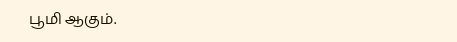பூமி ஆகும்.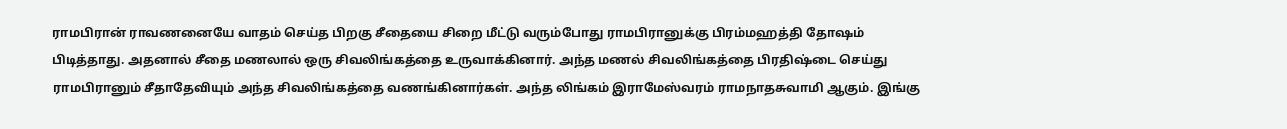ராமபிரான் ராவணனையே வாதம் செய்த பிறகு சீதையை சிறை மீட்டு வரும்போது ராமபிரானுக்கு பிரம்மஹத்தி தோஷம் பிடித்தாது. அதனால் சீதை மணலால் ஒரு சிவலிங்கத்தை உருவாக்கினார். அந்த மணல் சிவலிங்கத்தை பிரதிஷ்டை செய்து ராமபிரானும் சீதாதேவியும் அந்த சிவலிங்கத்தை வணங்கினார்கள். அந்த லிங்கம் இராமேஸ்வரம் ராமநாதசுவாமி ஆகும். இங்கு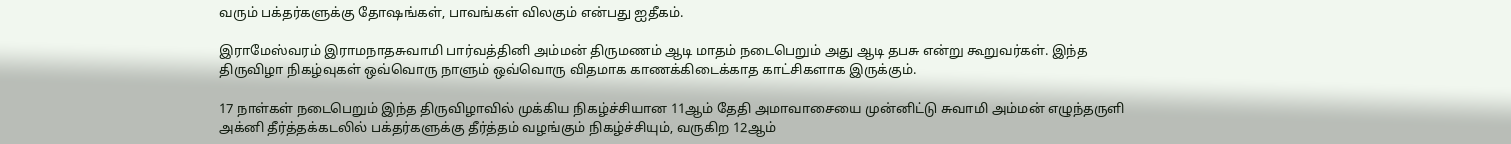வரும் பக்தர்களுக்கு தோஷங்கள், பாவங்கள் விலகும் என்பது ஐதீகம்.

இராமேஸ்வரம் இராமநாதசுவாமி பார்வத்தினி அம்மன் திருமணம் ஆடி மாதம் நடைபெறும் அது ஆடி தபசு என்று கூறுவர்கள். இந்த திருவிழா நிகழ்வுகள் ஒவ்வொரு நாளும் ஒவ்வொரு விதமாக காணக்கிடைக்காத காட்சிகளாக இருக்கும்.

17 நாள்கள் நடைபெறும் இந்த திருவிழாவில் முக்கிய நிகழ்ச்சியான 11ஆம் தேதி அமாவாசையை முன்னிட்டு சுவாமி அம்மன் எழுந்தருளி அக்னி தீர்த்தக்கடலில் பக்தர்களுக்கு தீர்த்தம் வழங்கும் நிகழ்ச்சியும், வருகிற 12ஆம்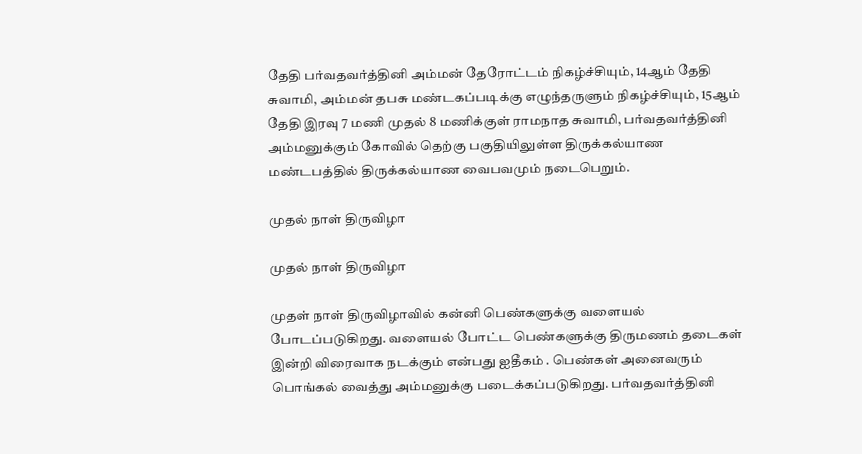தேதி பர்வதவர்த்தினி அம்மன் தேரோட்டம் நிகழ்ச்சியும், 14ஆம் தேதி சுவாமி, அம்மன் தபசு மண்டகப்படிக்கு எழுந்தருளும் நிகழ்ச்சியும், 15ஆம் தேதி இரவு 7 மணி முதல் 8 மணிக்குள் ராமநாத சுவாமி, பர்வதவர்த்தினி அம்மனுக்கும் கோவில் தெற்கு பகுதியிலுள்ள திருக்கல்யாண மண்டபத்தில் திருக்கல்யாண வைபவமும் நடைபெறும்.

முதல் நாள் திருவிழா

முதல் நாள் திருவிழா

முதள் நாள் திருவிழாவில் கன்னி பெண்களுக்கு வளையல் போடப்படுகிறது. வளையல் போட்ட பெண்களுக்கு திருமணம் தடைகள் இன்றி விரைவாக நடக்கும் என்பது ஐதீகம் . பெண்கள் அனைவரும் பொங்கல் வைத்து அம்மனுக்கு படைக்கப்படுகிறது. பர்வதவர்த்தினி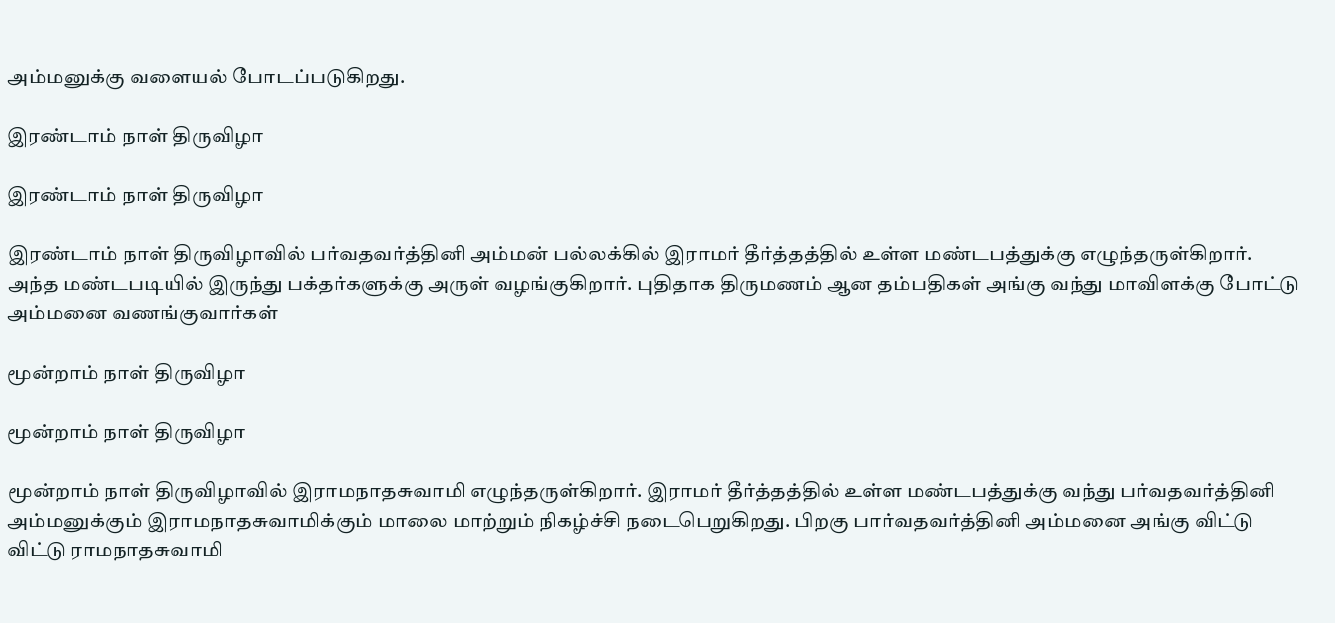அம்மனுக்கு வளையல் போடப்படுகிறது.

இரண்டாம் நாள் திருவிழா

இரண்டாம் நாள் திருவிழா

இரண்டாம் நாள் திருவிழாவில் பர்வதவர்த்தினி அம்மன் பல்லக்கில் இராமர் தீர்த்தத்தில் உள்ள மண்டபத்துக்கு எழுந்தருள்கிறார். அந்த மண்டபடியில் இருந்து பக்தர்களுக்கு அருள் வழங்குகிறார். புதிதாக திருமணம் ஆன தம்பதிகள் அங்கு வந்து மாவிளக்கு போட்டு அம்மனை வணங்குவார்கள்

மூன்றாம் நாள் திருவிழா

மூன்றாம் நாள் திருவிழா

மூன்றாம் நாள் திருவிழாவில் இராமநாதசுவாமி எழுந்தருள்கிறார். இராமர் தீர்த்தத்தில் உள்ள மண்டபத்துக்கு வந்து பர்வதவர்த்தினி அம்மனுக்கும் இராமநாதசுவாமிக்கும் மாலை மாற்றும் நிகழ்ச்சி நடைபெறுகிறது. பிறகு பார்வதவர்த்தினி அம்மனை அங்கு விட்டு விட்டு ராமநாதசுவாமி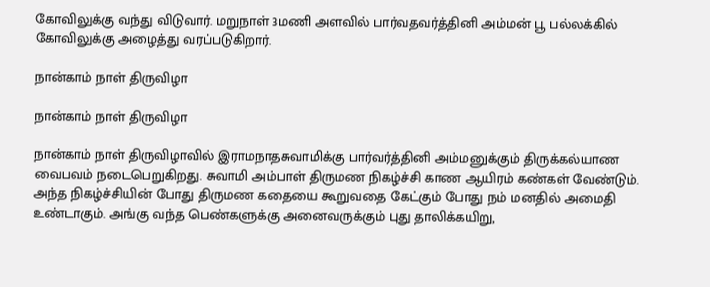கோவிலுக்கு வந்து விடுவார். மறுநாள் 3மணி அளவில் பார்வதவர்த்தினி அம்மன் பூ பல்லக்கில் கோவிலுக்கு அழைத்து வரப்படுகிறார்.

நான்காம் நாள் திருவிழா

நான்காம் நாள் திருவிழா

நான்காம் நாள் திருவிழாவில் இராமநாதசுவாமிக்கு பார்வர்த்தினி அம்மனுக்கும் திருக்கல்யாண வைபவம் நடைபெறுகிறது. சுவாமி அம்பாள் திருமண நிகழ்ச்சி காண ஆயிரம் கண்கள் வேண்டும். அந்த நிகழ்ச்சியின் போது திருமண கதையை கூறுவதை கேட்கும் போது நம் மனதில் அமைதி உண்டாகும். அங்கு வந்த பெண்களுக்கு அனைவருக்கும் புது தாலிக்கயிறு,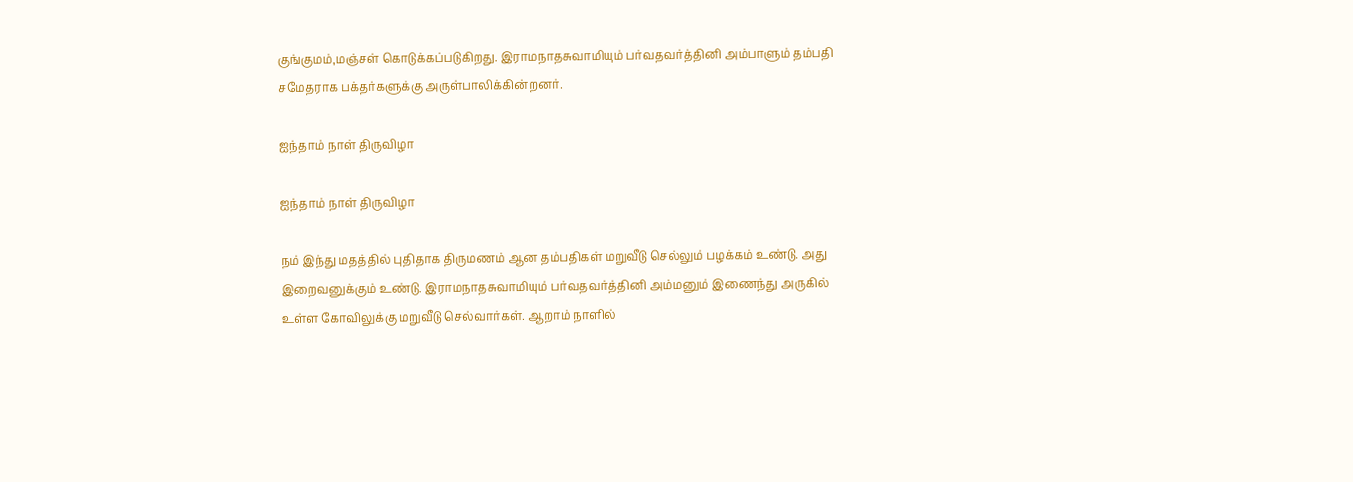குங்குமம்,மஞ்சள் கொடுக்கப்படுகிறது. இராமநாதசுவாமியும் பர்வதவர்த்தினி அம்பாளும் தம்பதி சமேதராக பக்தர்களுக்கு அருள்பாலிக்கின்றனர்.

ஐந்தாம் நாள் திருவிழா

ஐந்தாம் நாள் திருவிழா

நம் இந்து மதத்தில் புதிதாக திருமணம் ஆன தம்பதிகள் மறுவீடு செல்லும் பழக்கம் உண்டு. அது இறைவனுக்கும் உண்டு. இராமநாதசுவாமியும் பர்வதவர்த்தினி அம்மனும் இணைந்து அருகில் உள்ள கோவிலுக்கு மறுவீடு செல்வார்கள். ஆறாம் நாளில்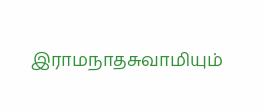இராமநாதசுவாமியும்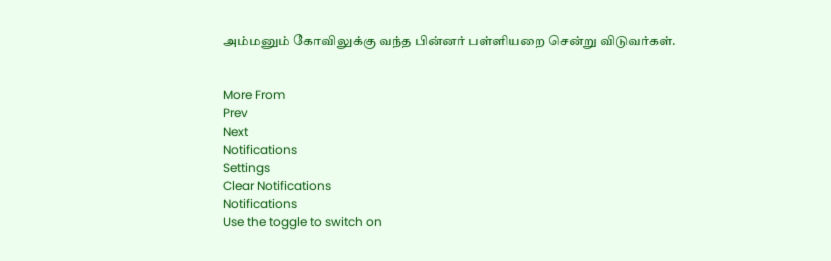அம்மனும் கோவிலுக்கு வந்த பின்னர் பள்ளியறை சென்று விடுவர்கள்.


More From
Prev
Next
Notifications
Settings
Clear Notifications
Notifications
Use the toggle to switch on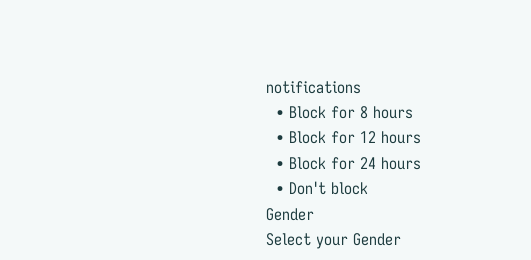notifications
  • Block for 8 hours
  • Block for 12 hours
  • Block for 24 hours
  • Don't block
Gender
Select your Gender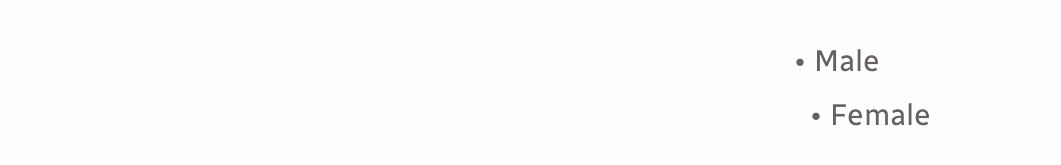• Male
  • Female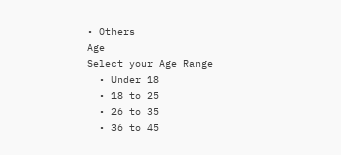• Others
Age
Select your Age Range
  • Under 18
  • 18 to 25
  • 26 to 35
  • 36 to 45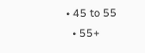• 45 to 55
  • 55+